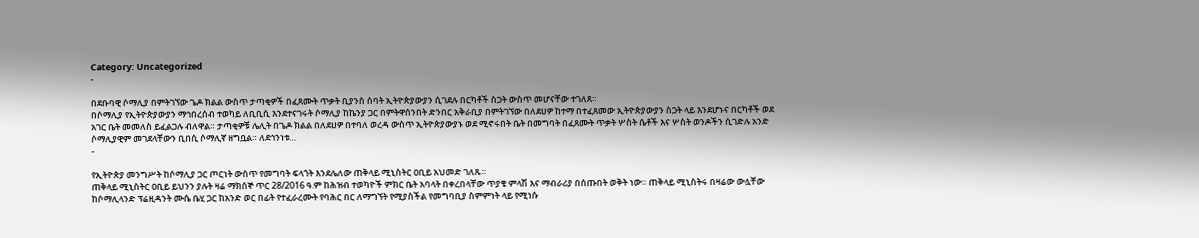Category: Uncategorized
-

በደቡባዊ ሶማሊያ በምትገኘው ጌዶ ክልል ውስጥ ታጣቂዎች በፈጸሙት ጥቃት ቢያንስ ሰባት ኢትዮጵያውያን ሲገደሉ በርካቶች ስጋት ውስጥ መሆናቸው ተገለጸ።
በሶማሊያ የኢትዮጵያውያን ማኅበረሰብ ተወካይ ለቢቢሲ እንደተናገሩት ሶማሊያ ከኬንያ ጋር በምትዋሰንበት ድንበር አቅራቢያ በምትገኘው በለደሀዎ ከተማ በተፈጸመው ኢትዮጵያውያን ስጋት ላይ እንደሆኑና በርካቶች ወደ አገር ቤት መመለስ ይፈልጋሉ ብለዋል። ታጣቂዎቹ ሌሊት በጌዶ ክልል በለደሀዎ በተባለ ወረዳ ውስጥ ኢትዮጵያውያኑ ወደ ሚኖሩበት ቤት በመግባት በፈጸሙት ጥቃት ሦስት ሴቶች እና ሦስት ወንዶችን ሲገድሉ አንድ ሶማሊያዊም መገደላቸውን ቢበሲ ሶማሊኛ ዘግቧል። ለደኅንነቱ…
-

የኢትዮጵያ መንግሥት ከሶማሊያ ጋር ጦርነት ውስጥ የመግባት ፍላጎት እንደሌለው ጠቅላይ ሚኒስትር ዐቢይ አህመድ ገለጹ።
ጠቅላይ ሚኒስትር ዐቢይ ይህንን ያሉት ዛሬ ማክሰኞ ጥር 28/2016 ዓ.ም ከሕዝብ ተወካዮች ምክር ቤት አባላት በቀረበላቸው ጥያቄ ምላሽ እና ማብራሪያ በሰጡበት ወቅት ነው። ጠቅላይ ሚኒስትሩ በዛሬው ውሏቸው ከሶማሊላንድ ፕሬዚዳንት ሙሴ ቤሂ ጋር ከአንድ ወር በፊት የተፈራረሙት የባሕር በር ለማግኘት የሚያስችል የመግባቢያ ስምምነት ላይ የሚነሱ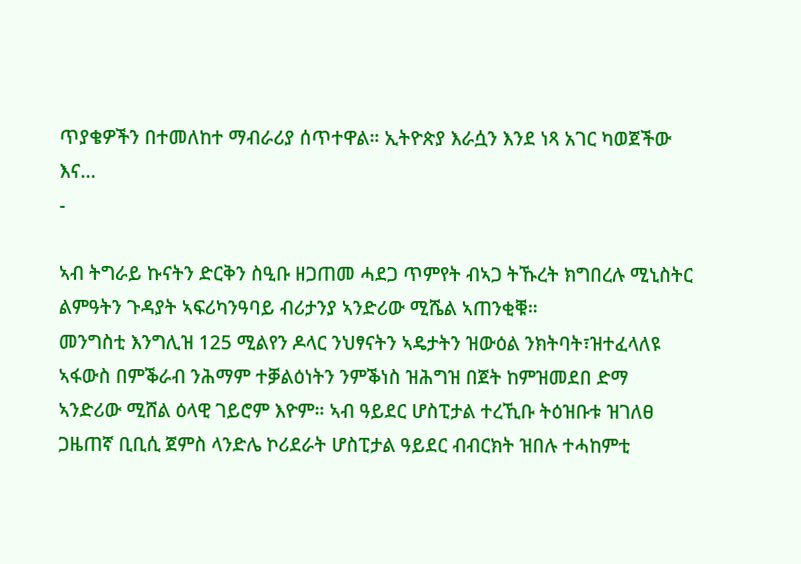ጥያቄዎችን በተመለከተ ማብራሪያ ሰጥተዋል። ኢትዮጵያ እራሷን እንደ ነጻ አገር ካወጀችው እና…
-

ኣብ ትግራይ ኩናትን ድርቅን ስዒቡ ዘጋጠመ ሓደጋ ጥምየት ብኣጋ ትኹረት ክግበረሉ ሚኒስትር ልምዓትን ጉዳያት ኣፍሪካንዓባይ ብሪታንያ ኣንድሪው ሚሼል ኣጠንቂቑ።
መንግስቲ እንግሊዝ 125 ሚልየን ዶላር ንህፃናትን ኣዴታትን ዝውዕል ንክትባት፣ዝተፈላለዩ ኣፋውስ በምቕራብ ንሕማም ተቓልዕነትን ንምቕነስ ዝሕግዝ በጀት ከምዝመደበ ድማ ኣንድሪው ሚሸል ዕላዊ ገይሮም እዮም። ኣብ ዓይደር ሆስፒታል ተረኺቡ ትዕዝቡቱ ዝገለፀ ጋዜጠኛ ቢቢሲ ጀምስ ላንድሌ ኮሪደራት ሆስፒታል ዓይደር ብብርክት ዝበሉ ተሓከምቲ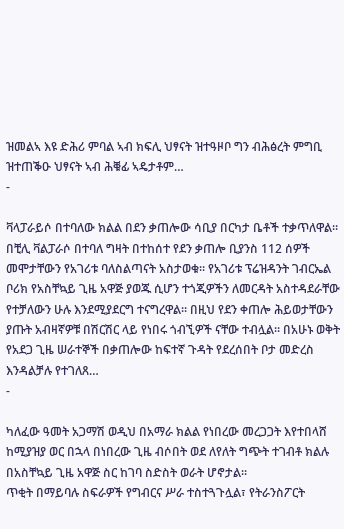ዝመልኣ እዩ ድሕሪ ምባል ኣብ ክፍሊ ህፃናት ዝተዓዞቦ ግን ብሕፅረት ምግቢ ዝተጠቕዑ ህፃናት ኣብ ሕቑፊ ኣዴታቶም…
-

ቫላፓራይሶ በተባለው ክልል በደን ቃጠሎው ሳቢያ በርካታ ቤቶች ተቃጥለዋል።
በቺሊ ቫልፓራሶ በተባለ ግዛት በተከሰተ የደን ቃጠሎ ቢያንስ 112 ሰዎች መሞታቸውን የአገሪቱ ባለስልጣናት አስታወቁ። የአገሪቱ ፕሬዝዳንት ገብርኤል ቦሪክ የአስቸኳይ ጊዜ አዋጅ ያወጁ ሲሆን ተጎጂዎችን ለመርዳት አስተዳደራቸው የተቻለውን ሁሉ እንደሚያደርግ ተናግረዋል። በዚህ የደን ቀጠሎ ሕይወታቸውን ያጡት አብዛኛዎቹ በሽርሽር ላይ የነበሩ ጎብኚዎች ናቸው ተብሏል። በአሁኑ ወቅት የአደጋ ጊዜ ሠራተኞች በቃጠሎው ከፍተኛ ጉዳት የደረሰበት ቦታ መድረስ እንዳልቻሉ የተገለጸ…
-

ካለፈው ዓመት አጋማሽ ወዲህ በአማራ ክልል የነበረው መረጋጋት እየተበላሸ ከሚያዝያ ወር በኋላ በነበረው ጊዜ ብሶበት ወደ ለየለት ግጭት ተገብቶ ክልሉ በአስቸኳይ ጊዜ አዋጅ ስር ከገባ ስድስት ወራት ሆኖታል።
ጥቂት በማይባሉ ስፍራዎች የግብርና ሥራ ተስተጓጉሏል፣ የትራንስፖርት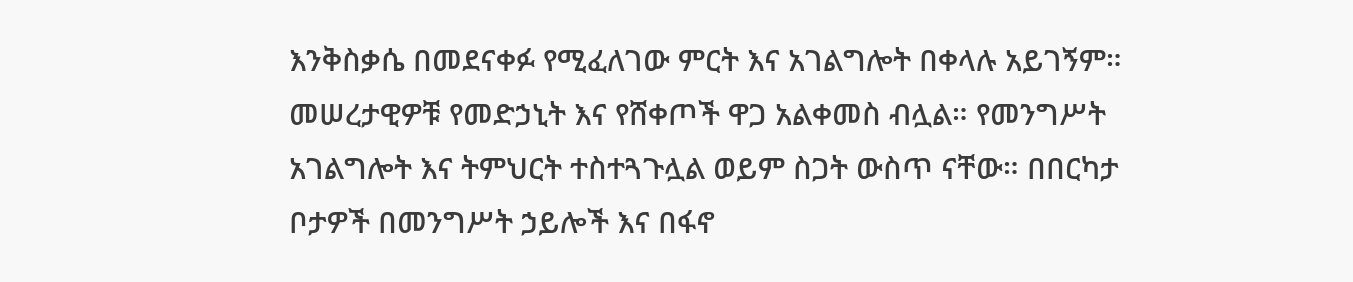እንቅስቃሴ በመደናቀፉ የሚፈለገው ምርት እና አገልግሎት በቀላሉ አይገኝም። መሠረታዊዎቹ የመድኃኒት እና የሸቀጦች ዋጋ አልቀመስ ብሏል። የመንግሥት አገልግሎት እና ትምህርት ተስተጓጉሏል ወይም ስጋት ውስጥ ናቸው። በበርካታ ቦታዎች በመንግሥት ኃይሎች እና በፋኖ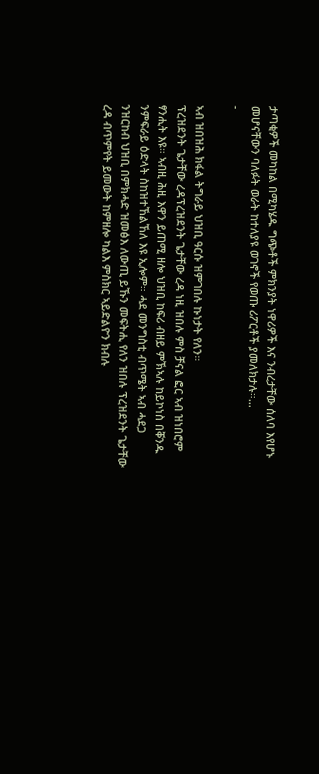ታጣቂዎች መካከል በሚካሄዱ ግጭቶች ምክንያት ነዋሪዎች እና ንብረታቸው ሰለባ እየሆኑ መሆናቸውን ባለፉት ወራት ከተለያዩ ወገኖች የወጡ ሪፖርቶች ያመለክታሉ።…
-

ኣብ ዝበዝሕ ክፋል ትግራይ ህዝቢ ዓርሱ ዝምገበሉ ኩነታት የለን።
ፕረዝደንት ጌታቸው ረዳፕረዝደንት ጌታቸው ረዳ ነዚ ዝበሉ ምስ ቻናል ፎር ኣብ ዝነበሮም ፃንሒት እዩ። ኣብዚ ሕዚ እዋን ይጠሚ ዘሎ ህዝቢ ከፍሪ ብዘይ ምኽኣሉ ከይኮነስ በቐንዱ ንምፍራይ ዕድላት ስከዝተኸልኸለ እዩ ኢሎም። ሓደ መንግስቲ ብጥሜት ኣብ ሓደጋ ንዝርከብ ህዝቢ በምክሓድ ዝመፅእ ለውጢ ይኹን መፍትሒ የለን ዝበሉ ፕረዝደንት ጌታቸው ረዳ ብጥምየት ይመውት ከምዘሎ ካልእ ምስክር ኣይድልዮን ክብሉ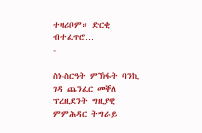ተዛሪቦም። ድርቂ ብተፈጥሮ…
-

ስነ-ስርዓት ምኽፋት ባንኪ ገዳ ጨንፈር መቐለ
ፕረዚደንት ግዚያዊ ምምሕዳር ትግራይ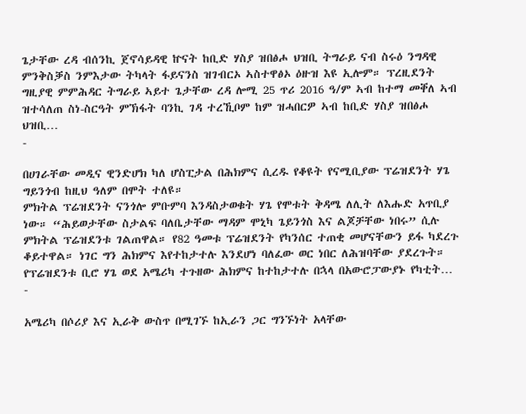ጌታቸው ረዳ ብሰንኪ ጀኖሳይዳዊ ኵናት ከቢድ ሃስያ ዝበፅሖ ህዝቢ ትግራይ ናብ ስሩዕ ንግዳዊ ምንቅስቓስ ንምእታው ትካላት ፋይናንስ ዝገብርኦ ኣስተዋፅኦ ዕዙዝ እዩ ኢሎም። ፕረዚደንት ግዚያዊ ምምሕዳር ትግራይ ኣይተ ጌታቸው ረዳ ሎሚ 25 ጥሪ 2016 ዓ/ም ኣብ ከተማ መቐለ ኣብ ዝተሳለጠ ስነ-ስርዓት ምኽፋት ባንኪ ገዳ ተረኺቦም ከም ዝሓበርዎ ኣብ ከቢድ ሃስያ ዝበፅሖ ህዝቢ…
-

በሀገራቸው መዲና ዊንድሆክ ካለ ሆስፒታል በሕክምና ሲረዱ የቆዩት የናሚቢያው ፕሬዝደንት ሃጌ ግይንጎብ ከዚህ ዓለም በሞት ተለዩ።
ምክትል ፕሬዝደንት ናንጎሎ ምቡምባ እንዳስታወቁት ሃጌ የሞቱት ቅዳሜ ለሊት ለእሑድ አጥቢያ ነው። “ሕይወታቸው ስታልፍ ባለቤታቸው ማዳም ሞኒካ ጌይንጎስ እና ልጆቻቸው ነበሩ” ሲሉ ምክትል ፕሬዝደንቱ ገልጠዋል። የ82 ዓመቱ ፕሬዝደንት የካንሰር ተጠቂ መሆናቸውን ይፋ ካደረጉ ቆይተዋል። ነገር ግን ሕክምና እየተከታተሉ እንደሆነ ባለፈው ወር ነበር ለሕዝባቸው ያደረጉት። የፕሬዝደንቱ ቢሮ ሃጌ ወደ አሜሪካ ተጉዘው ሕክምና ከተከታተሉ በኋላ በአውሮፓውያኑ የካቲት…
-

አሜሪካ በሶሪያ እና ኢራቅ ውስጥ በሚገኙ ከኢራን ጋር ግንኙነት አላቸው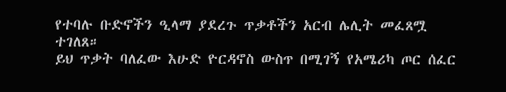የተባሉ ቡድኖችን ዒላማ ያደረጉ ጥቃቶችን አርብ ሌሊት መፈጸሟ ተገለጸ።
ይህ ጥቃት ባለፈው እሁድ ዮርዳኖስ ውስጥ በሚገኝ የአሜሪካ ጦር ሰፈር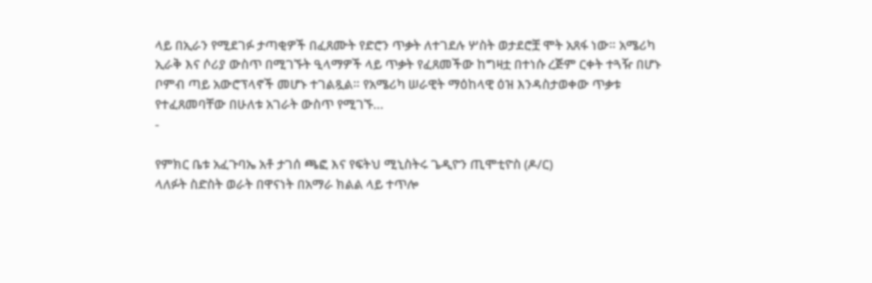ላይ በኢራን የሚደገፉ ታጣቂዎች በፈጸሙት የድሮን ጥቃት ለተገደሉ ሦስት ወታደሮቿ ሞት አጸፋ ነው። አሜሪካ ኢራቅ እና ሶሪያ ውስጥ በሚገኙት ዒላማዎች ላይ ጥቃት የፈጸመችው ከግዛቷ በተነሱ ረጅም ርቀት ተጓዥ በሆኑ ቦምብ ጣይ አውሮፕላኖች መሆኑ ተገልጿል። የአሜሪካ ሠራዊት ማዕከላዊ ዕዝ እንዳስታወቀው ጥቃቱ የተፈጸመባቸው በሁለቱ አገራት ውስጥ የሚገኙ…
-

የምክር ቤቱ አፈጉባኤ አቶ ታገሰ ጫፎ እና የፍትህ ሚኒስትሩ ጌዲዮን ጢሞቲዮስ (ዶ/ር)
ላለፉት ስድስት ወራት በዋናነት በአማራ ክልል ላይ ተጥሎ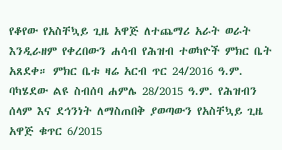የቆየው የአስቸኳይ ጊዜ አዋጅ ለተጨማሪ አራት ወራት እንዲራዘም የቀረበውን ሐሳብ የሕዝብ ተወካዮች ምክር ቤት አጸደቀ። ምክር ቤቱ ዛሬ አርብ ጥር 24/2016 ዓ.ም. ባካሄደው ልዩ ስብሰባ ሐምሌ 28/2015 ዓ.ም. የሕዝብን ሰላም እና ደኅንነት ለማስጠበቅ ያወጣውን የአስቸኳይ ጊዜ አዋጅ ቁጥር 6/2015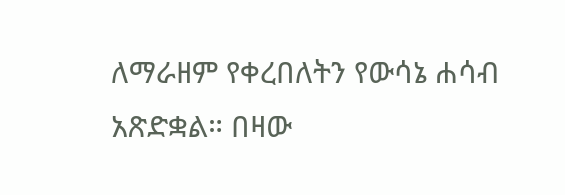ለማራዘም የቀረበለትን የውሳኔ ሐሳብ አጽድቋል። በዛው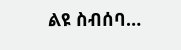ልዩ ስብሰባ…